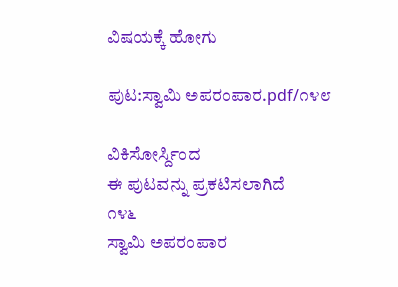ವಿಷಯಕ್ಕೆ ಹೋಗು

ಪುಟ:ಸ್ವಾಮಿ ಅಪರಂಪಾರ.pdf/೧೪೮

ವಿಕಿಸೋರ್ಸ್ದಿಂದ
ಈ ಪುಟವನ್ನು ಪ್ರಕಟಿಸಲಾಗಿದೆ
೧೪೬
ಸ್ವಾಮಿ ಅಪರಂಪಾರ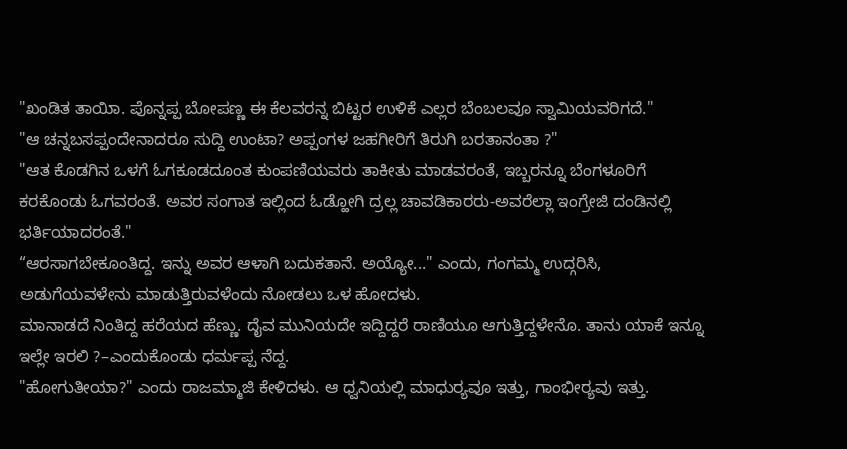"ಖಂಡಿತ ತಾಯಿಾ. ಪೊನ್ನಪ್ಪ ಬೋಪಣ್ಣ ಈ ಕೆಲವರನ್ನ ಬಿಟ್ಟರ ಉಳಿಕೆ ಎಲ್ಲರ ಬೆಂಬಲವೂ ಸ್ವಾಮಿಯವರಿಗದೆ."
"ಆ ಚನ್ನಬಸಪ್ಪಂದೇನಾದರೂ ಸುದ್ದಿ ಉಂಟಾ? ಅಪ್ಪಂಗಳ ಜಹಗೀರಿಗೆ ತಿರುಗಿ ಬರತಾನಂತಾ ?"
"ಆತ ಕೊಡಗಿನ ಒಳಗೆ ಓಗಕೂಡದೂಂತ ಕುಂಪಣಿಯವರು ತಾಕೀತು ಮಾಡವರಂತೆ, ಇಬ್ಬರನ್ನೂ ಬೆಂಗಳೂರಿಗೆ ಕರಕೊಂಡು ಓಗವರಂತೆ. ಅವರ ಸಂಗಾತ ಇಲ್ಲಿಂದ ಓಡ್ಹೋಗಿ ದ್ರಲ್ಲ ಚಾವಡಿಕಾರರು-ಅವರೆಲ್ಲಾ ಇಂಗ್ರೇಜಿ ದಂಡಿನಲ್ಲಿ ಭರ್ತಿಯಾದರಂತೆ."
“ಆರಸಾಗಬೇಕೂಂತಿದ್ದ. ಇನ್ನು ಅವರ ಆಳಾಗಿ ಬದುಕತಾನೆ. ಅಯ್ಯೋ..." ಎಂದು, ಗಂಗಮ್ಮ ಉದ್ಗರಿಸಿ, ಅಡುಗೆಯವಳೇನು ಮಾಡುತ್ತಿರುವಳೆಂದು ನೋಡಲು ಒಳ ಹೋದಳು.
ಮಾನಾಡದೆ ನಿಂತಿದ್ದ ಹರೆಯದ ಹೆಣ್ಣು. ದೈವ ಮುನಿಯದೇ ಇದ್ದಿದ್ದರೆ ರಾಣಿಯೂ ಆಗುತ್ತಿದ್ದಳೇನೊ. ತಾನು ಯಾಕೆ ಇನ್ನೂ ಇಲ್ಲೇ ಇರಲಿ ?–ಎಂದುಕೊಂಡು ಧರ್ಮಪ್ಪ ನೆದ್ದ.
"ಹೋಗುತೀಯಾ?" ಎಂದು ರಾಜಮ್ಮಾಜಿ ಕೇಳಿದಳು. ಆ ಧ್ವನಿಯಲ್ಲಿ ಮಾಧುರ್‍ಯವೂ ಇತ್ತು, ಗಾಂಭೀರ್‍ಯವು ಇತ್ತು.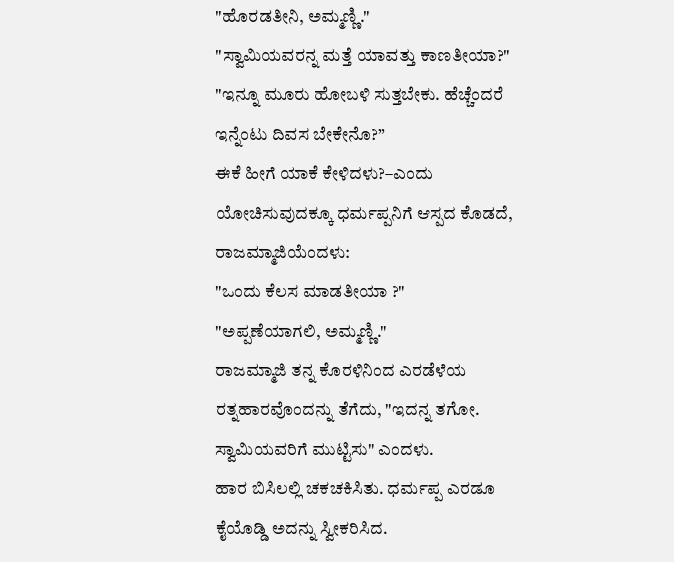"ಹೊರಡತೀನಿ, ಅಮ್ಮಣ್ಣಿ."
"ಸ್ವಾಮಿಯವರನ್ನ ಮತ್ತೆ ಯಾವತ್ತು ಕಾಣತೀಯಾ?"
"ಇನ್ನೂ ಮೂರು ಹೋಬಳಿ ಸುತ್ತಬೇಕು. ಹೆಚ್ಚೆಂದರೆ ಇನ್ನೆಂಟು ದಿವಸ ಬೇಕೇನೊ?”
ಈಕೆ ಹೀಗೆ ಯಾಕೆ ಕೇಳಿದಳು?–ಎಂದು ಯೋಚಿಸುವುದಕ್ಕೂ ಧರ್ಮಪ್ಪನಿಗೆ ಆಸ್ಪದ ಕೊಡದೆ, ರಾಜಮ್ಮಾಜಿಯೆಂದಳು:
"ಒಂದು ಕೆಲಸ ಮಾಡತೀಯಾ ?"
"ಅಪ್ಪಣೆಯಾಗಲಿ, ಅಮ್ಮಣ್ಣಿ."
ರಾಜಮ್ಮಾಜಿ ತನ್ನ ಕೊರಳಿನಿಂದ ಎರಡೆಳೆಯ ರತ್ನಹಾರವೊಂದನ್ನು ತೆಗೆದು, "ಇದನ್ನ ತಗೋ. ಸ್ವಾಮಿಯವರಿಗೆ ಮುಟ್ಟಿಸು" ಎಂದಳು.
ಹಾರ ಬಿಸಿಲಲ್ಲಿ ಚಕಚಕಿಸಿತು. ಧರ್ಮಪ್ಪ ಎರಡೂ ಕೈಯೊಡ್ಡಿ ಅದನ್ನು ಸ್ವೀಕರಿಸಿದ.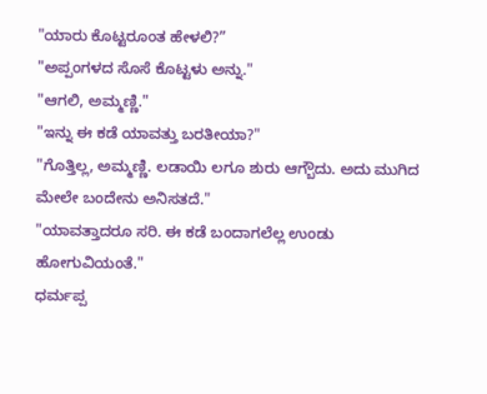"ಯಾರು ಕೊಟ್ಟರೂಂತ ಹೇಳಲಿ?”
"ಅಪ್ಪಂಗಳದ ಸೊಸೆ ಕೊಟ್ಟಳು ಅನ್ನು."
"ಆಗಲಿ, ಅಮ್ಮಣ್ಣಿ."
"ಇನ್ನು ಈ ಕಡೆ ಯಾವತ್ತು ಬರತೀಯಾ?"
"ಗೊತ್ತಿಲ್ಲ, ಅಮ್ಮಣ್ಣಿ. ಲಡಾಯಿ ಲಗೂ ಶುರು ಆಗ್ಬೌದು. ಅದು ಮುಗಿದ ಮೇಲೇ ಬಂದೇನು ಅನಿಸತದೆ."
"ಯಾವತ್ತಾದರೂ ಸರಿ. ಈ ಕಡೆ ಬಂದಾಗಲೆಲ್ಲ ಉಂಡು ಹೋಗುವಿಯಂತೆ."
ಧರ್ಮಪ್ಪ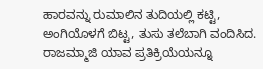ಹಾರವನ್ನು ರುಮಾಲಿನ ತುದಿಯಲ್ಲಿ ಕಟ್ಟಿ, ಅಂಗಿಯೊಳಗೆ ಬಿಟ್ಟ, ತುಸು ತಲೆಬಾಗಿ ವಂದಿಸಿದ. ರಾಜಮ್ಮಾಜಿ ಯಾವ ಪ್ರತಿಕ್ರಿಯೆಯನ್ನೂ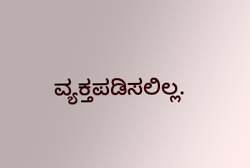ವ್ಯಕ್ತಪಡಿಸಲಿಲ್ಲ.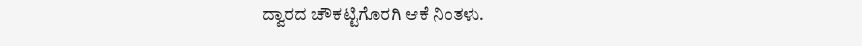ದ್ವಾರದ ಚೌಕಟ್ಟಿಗೊರಗಿ ಆಕೆ ನಿಂತಳು.